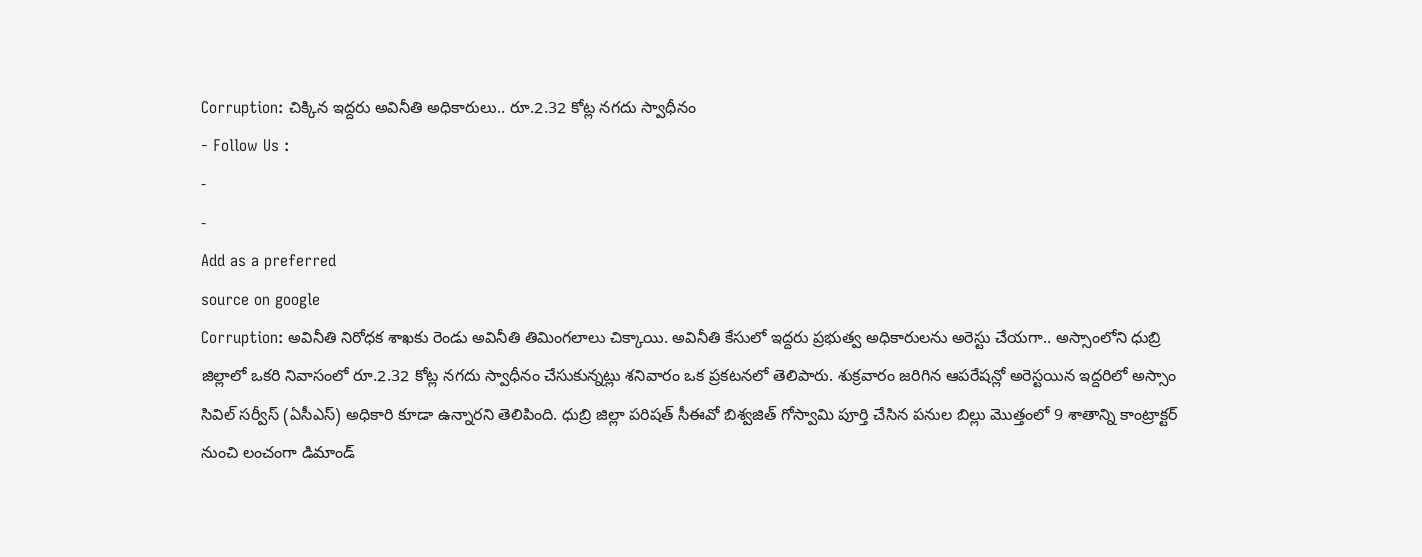Corruption: చిక్కిన ఇద్దరు అవినీతి అధికారులు.. రూ.2.32 కోట్ల నగదు స్వాధీనం
- Follow Us :
-
-
Add as a preferred
source on google
Corruption: అవినీతి నిరోధక శాఖకు రెండు అవినీతి తిమింగలాలు చిక్కాయి. అవినీతి కేసులో ఇద్దరు ప్రభుత్వ అధికారులను అరెస్టు చేయగా.. అస్సాంలోని ధుబ్రి జిల్లాలో ఒకరి నివాసంలో రూ.2.32 కోట్ల నగదు స్వాధీనం చేసుకున్నట్లు శనివారం ఒక ప్రకటనలో తెలిపారు. శుక్రవారం జరిగిన ఆపరేషన్లో అరెస్టయిన ఇద్దరిలో అస్సాం సివిల్ సర్వీస్ (ఏసీఎస్) అధికారి కూడా ఉన్నారని తెలిపింది. ధుబ్రి జిల్లా పరిషత్ సీఈవో బిశ్వజిత్ గోస్వామి పూర్తి చేసిన పనుల బిల్లు మొత్తంలో 9 శాతాన్ని కాంట్రాక్టర్ నుంచి లంచంగా డిమాండ్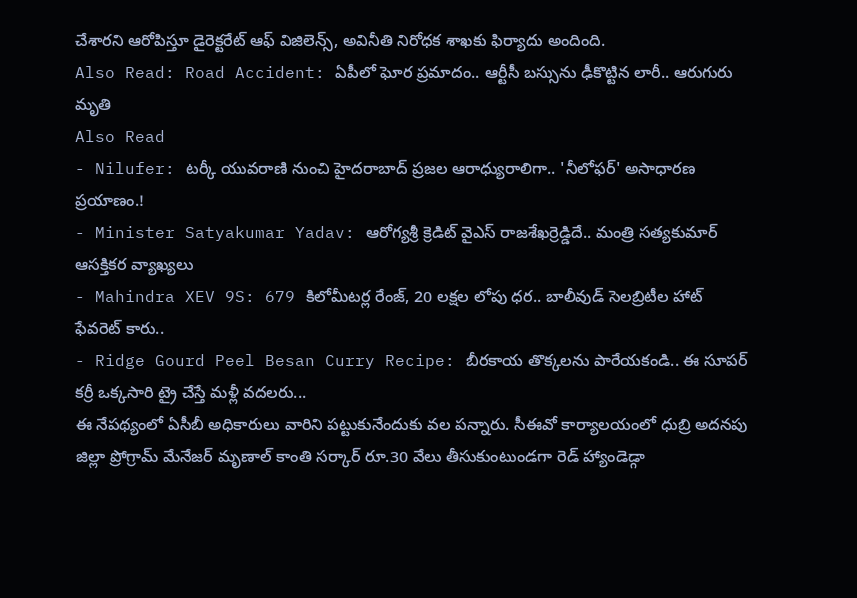చేశారని ఆరోపిస్తూ డైరెక్టరేట్ ఆఫ్ విజిలెన్స్, అవినీతి నిరోధక శాఖకు ఫిర్యాదు అందింది.
Also Read: Road Accident: ఏపీలో ఘోర ప్రమాదం.. ఆర్టీసీ బస్సును ఢీకొట్టిన లారీ.. ఆరుగురు మృతి
Also Read
- Nilufer: టర్కీ యువరాణి నుంచి హైదరాబాద్ ప్రజల ఆరాధ్యురాలిగా.. 'నీలోఫర్' అసాధారణ ప్రయాణం.!
- Minister Satyakumar Yadav: ఆరోగ్యశ్రీ క్రెడిట్ వైఎస్ రాజశేఖర్రెడ్డిదే.. మంత్రి సత్యకుమార్ ఆసక్తికర వ్యాఖ్యలు
- Mahindra XEV 9S: 679 కిలోమీటర్ల రేంజ్, 20 లక్షల లోపు ధర.. బాలీవుడ్ సెలబ్రిటీల హాట్ ఫేవరెట్ కారు..
- Ridge Gourd Peel Besan Curry Recipe: బీరకాయ తొక్కలను పారేయకండి.. ఈ సూపర్ కర్రీ ఒక్కసారి ట్రై చేస్తే మళ్లీ వదలరు...
ఈ నేపథ్యంలో ఏసీబీ అధికారులు వారిని పట్టుకునేందుకు వల పన్నారు. సీఈవో కార్యాలయంలో ధుబ్రి అదనపు జిల్లా ప్రోగ్రామ్ మేనేజర్ మృణాల్ కాంతి సర్కార్ రూ.30 వేలు తీసుకుంటుండగా రెడ్ హ్యాండెడ్గా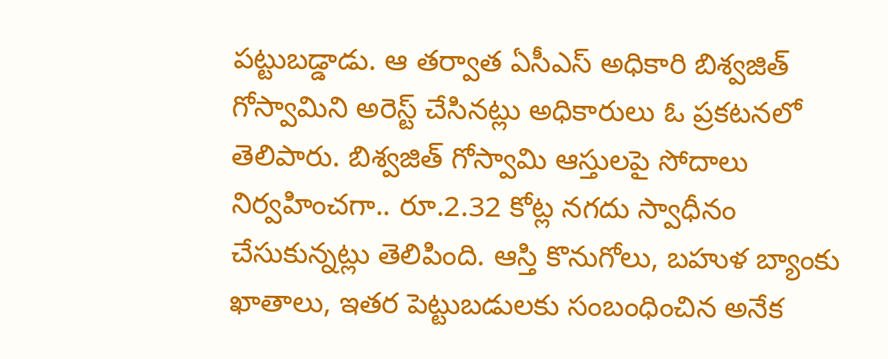పట్టుబడ్డాడు. ఆ తర్వాత ఏసీఎస్ అధికారి బిశ్వజిత్ గోస్వామిని అరెస్ట్ చేసినట్లు అధికారులు ఓ ప్రకటనలో తెలిపారు. బిశ్వజిత్ గోస్వామి ఆస్తులపై సోదాలు నిర్వహించగా.. రూ.2.32 కోట్ల నగదు స్వాధీనం చేసుకున్నట్లు తెలిపింది. ఆస్తి కొనుగోలు, బహుళ బ్యాంకు ఖాతాలు, ఇతర పెట్టుబడులకు సంబంధించిన అనేక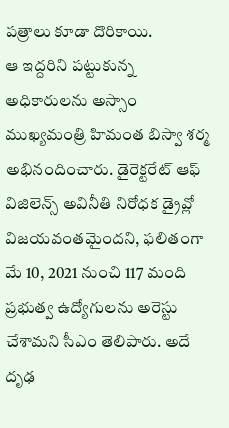పత్రాలు కూడా దొరికాయి.
ఆ ఇద్దరిని పట్టుకున్న అధికారులను అస్సాం ముఖ్యమంత్రి హిమంత బిస్వా శర్మ అభినందించారు. డైరెక్టరేట్ ఆఫ్ విజిలెన్స్ అవినీతి నిరోధక డ్రైవ్లో విజయవంతమైందని, ఫలితంగా మే 10, 2021 నుంచి 117 మంది ప్రభుత్వ ఉద్యోగులను అరెస్టు చేశామని సీఎం తెలిపారు. అదే దృఢ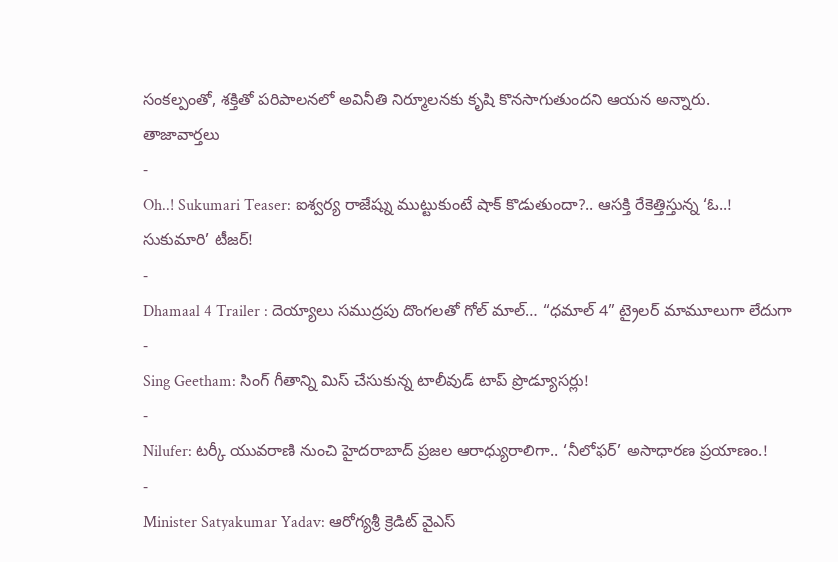సంకల్పంతో, శక్తితో పరిపాలనలో అవినీతి నిర్మూలనకు కృషి కొనసాగుతుందని ఆయన అన్నారు.
తాజావార్తలు
-
Oh..! Sukumari Teaser: ఐశ్వర్య రాజేష్ను ముట్టుకుంటే షాక్ కొడుతుందా?.. ఆసక్తి రేకెత్తిస్తున్న ‘ఓ..! సుకుమారి’ టీజర్!
-
Dhamaal 4 Trailer : దెయ్యాలు సముద్రపు దొంగలతో గోల్ మాల్… “ధమాల్ 4” ట్రైలర్ మామూలుగా లేదుగా
-
Sing Geetham: సింగ్ గీతాన్ని మిస్ చేసుకున్న టాలీవుడ్ టాప్ ప్రొడ్యూసర్లు!
-
Nilufer: టర్కీ యువరాణి నుంచి హైదరాబాద్ ప్రజల ఆరాధ్యురాలిగా.. ‘నీలోఫర్’ అసాధారణ ప్రయాణం.!
-
Minister Satyakumar Yadav: ఆరోగ్యశ్రీ క్రెడిట్ వైఎస్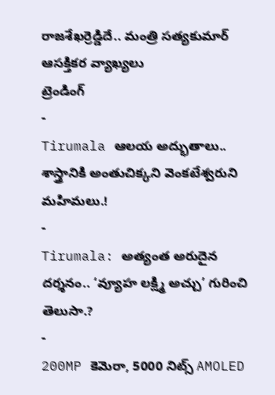రాజశేఖర్రెడ్డిదే.. మంత్రి సత్యకుమార్ ఆసక్తికర వ్యాఖ్యలు
ట్రెండింగ్
-
Tirumala ఆలయ అద్భుతాలు.. శాస్త్రానికి అంతుచిక్కని వెంకటేశ్వరుని మహిమలు.!
-
Tirumala: అత్యంత అరుదైన దర్శనం.. ‘వ్యూహ లక్ష్మి అచ్చు’ గురించి తెలుసా.?
-
200MP కెమెరా, 5000 నిట్స్ AMOLED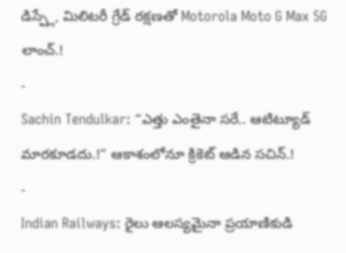డిస్ప్లే, మిలిటరీ గ్రేడ్ రక్షణతో Motorola Moto G Max 5G లాంచ్.!
-
Sachin Tendulkar: “ఎత్తు ఎంతైనా సరే.. ఆటిట్యూడ్ మారకూడదు.!” ఆకాశంలోనూ క్రికెట్ ఆడిన సచిన్.!
-
Indian Railways: రైలు ఆలస్యమైనా ప్రయాణికుడి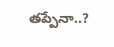తప్పేనా..?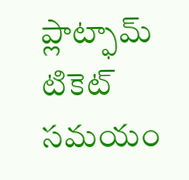ప్లాట్ఫామ్ టికెట్ సమయం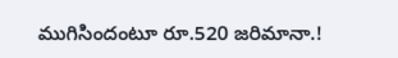ముగిసిందంటూ రూ.520 జరిమానా.!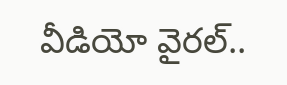వీడియో వైరల్..